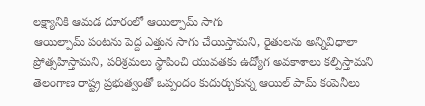లక్ష్యానికి ఆమడ దూరంలో ఆయిల్పామ్ సాగు
ఆయిల్పామ్ పంటను పెద్ద ఎత్తున సాగు చేయిస్తామని, రైతులను అన్నివిధాలా ప్రోత్సహిస్తామని, పరిశ్రమలు స్థాపించి యువతకు ఉద్యోగ అవకాశాలు కల్పిస్తామని తెలంగాణ రాష్ట్ర ప్రభుత్వంతో ఒప్పందం కుదుర్చుకున్న ఆయిల్ పామ్ కంపెనీలు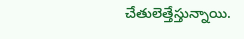చేతులెత్తేస్తున్నాయి.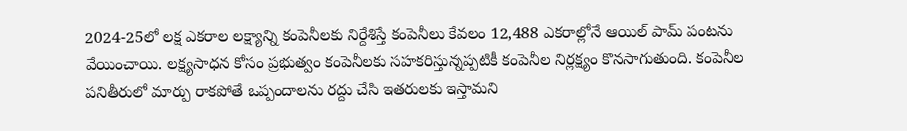2024-25లో లక్ష ఎకరాల లక్ష్యాన్ని కంపెనీలకు నిర్దేశిస్తే కంపెనీలు కేవలం 12,488 ఎకరాల్లోనే ఆయిల్ పామ్ పంటను వేయించాయి. లక్ష్యసాధన కోసం ప్రభుత్వం కంపెనీలకు సహకరిస్తున్నప్పటికీ కంపెనీల నిర్లక్ష్యం కొనసాగుతుంది. కంపెనీల పనితీరులో మార్పు రాకపోతే ఒప్పందాలను రద్దు చేసి ఇతరులకు ఇస్తామని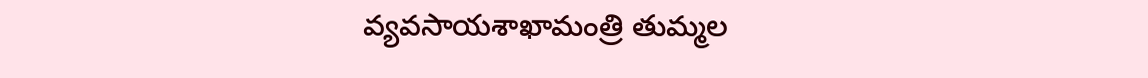వ్యవసాయశాఖామంత్రి తుమ్మల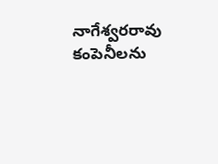నాగేశ్వరరావు కంపెనీలను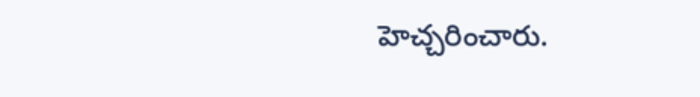హెచ్చరించారు.